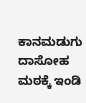ಕಾನಮಡುಗು ದಾಸೋಹ ಮಠಕ್ಕೆ ಇಂಡಿ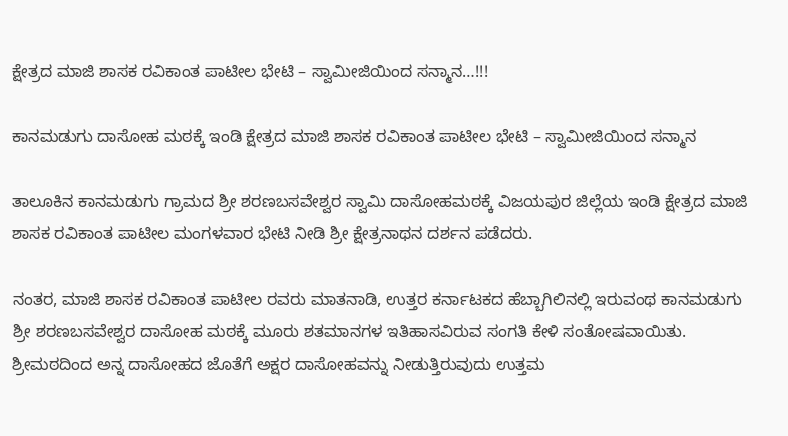ಕ್ಷೇತ್ರದ ಮಾಜಿ ಶಾಸಕ ರವಿಕಾಂತ ಪಾಟೀಲ ಭೇಟಿ – ಸ್ವಾಮೀಜಿಯಿಂದ ಸನ್ಮಾನ…!!!

ಕಾನಮಡುಗು ದಾಸೋಹ ಮಠಕ್ಕೆ ಇಂಡಿ ಕ್ಷೇತ್ರದ ಮಾಜಿ ಶಾಸಕ ರವಿಕಾಂತ ಪಾಟೀಲ ಭೇಟಿ – ಸ್ವಾಮೀಜಿಯಿಂದ ಸನ್ಮಾನ

ತಾಲೂಕಿನ ಕಾನಮಡುಗು ಗ್ರಾಮದ ಶ್ರೀ ಶರಣಬಸವೇಶ್ವರ ಸ್ವಾಮಿ ದಾಸೋಹಮಠಕ್ಕೆ ವಿಜಯಪುರ ಜಿಲ್ಲೆಯ ಇಂಡಿ ಕ್ಷೇತ್ರದ ಮಾಜಿ ಶಾಸಕ ರವಿಕಾಂತ ಪಾಟೀಲ ಮಂಗಳವಾರ ಭೇಟಿ ನೀಡಿ ಶ್ರೀ ಕ್ಷೇತ್ರನಾಥನ ದರ್ಶನ ಪಡೆದರು.

ನಂತರ, ಮಾಜಿ ಶಾಸಕ ರವಿಕಾಂತ ಪಾಟೀಲ ರವರು ಮಾತನಾಡಿ, ಉತ್ತರ ಕರ್ನಾಟಕದ ಹೆಬ್ಬಾಗಿಲಿನಲ್ಲಿ ಇರುವಂಥ ಕಾನಮಡುಗು ಶ್ರೀ ಶರಣಬಸವೇಶ್ವರ ದಾಸೋಹ ಮಠಕ್ಕೆ ಮೂರು ಶತಮಾನಗಳ ಇತಿಹಾಸವಿರುವ ಸಂಗತಿ ಕೇಳಿ ಸಂತೋಷವಾಯಿತು. ಶ್ರೀಮಠದಿಂದ ಅನ್ನ ದಾಸೋಹದ ಜೊತೆಗೆ ಅಕ್ಷರ ದಾಸೋಹವನ್ನು ನೀಡುತ್ತಿರುವುದು ಉತ್ತಮ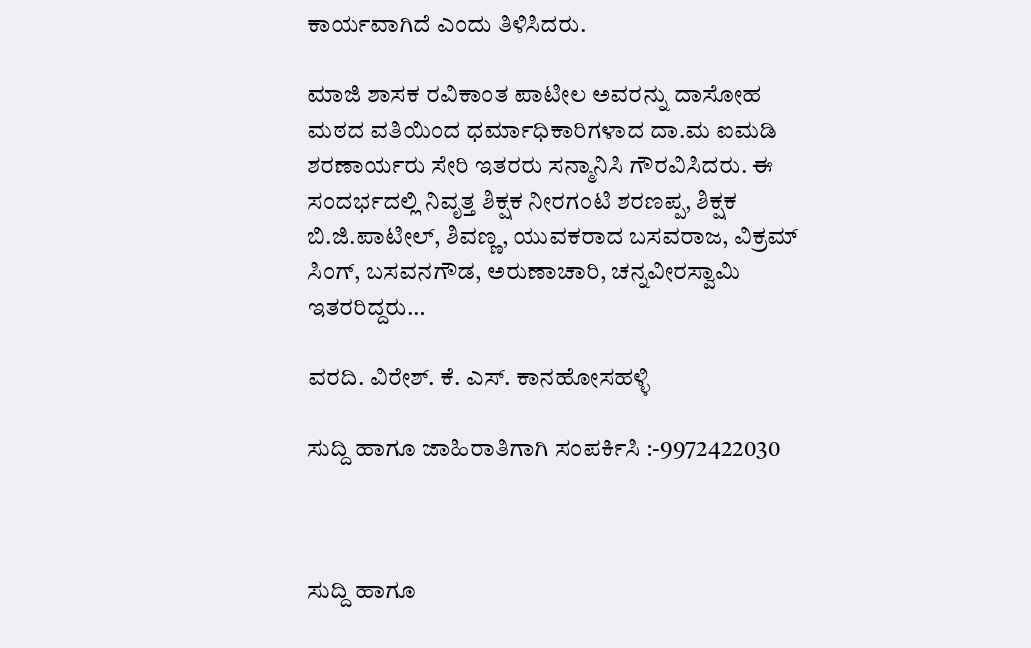ಕಾರ್ಯವಾಗಿದೆ ಎಂದು ತಿಳಿಸಿದರು.

ಮಾಜಿ ಶಾಸಕ ರವಿಕಾಂತ ಪಾಟೀಲ ಅವರನ್ನು ದಾಸೋಹ ಮಠದ ವತಿಯಿಂದ ಧರ್ಮಾಧಿಕಾರಿಗಳಾದ ದಾ.ಮ ಐಮಡಿ ಶರಣಾರ್ಯರು ಸೇರಿ ಇತರರು ಸನ್ಮಾನಿಸಿ ಗೌರವಿಸಿದರು. ಈ ಸಂದರ್ಭದಲ್ಲಿ ನಿವೃತ್ತ ಶಿಕ್ಷಕ ನೀರಗಂಟಿ ಶರಣಪ್ಪ, ಶಿಕ್ಷಕ ಬಿ.ಜಿ.ಪಾಟೀಲ್, ಶಿವಣ್ಣ, ಯುವಕರಾದ ಬಸವರಾಜ, ವಿಕ್ರಮ್ ಸಿಂಗ್, ಬಸವನಗೌಡ, ಅರುಣಾಚಾರಿ, ಚನ್ನವೀರಸ್ವಾಮಿ ಇತರರಿದ್ದರು…

ವರದಿ. ವಿರೇಶ್. ಕೆ. ಎಸ್. ಕಾನಹೋಸಹಳ್ಳಿ

ಸುದ್ದಿ ಹಾಗೂ ಜಾಹಿರಾತಿಗಾಗಿ ಸಂಪರ್ಕಿಸಿ :-9972422030



ಸುದ್ದಿ ಹಾಗೂ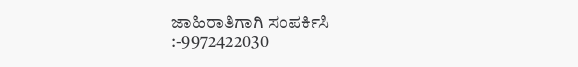ಜಾಹಿರಾತಿಗಾಗಿ ಸಂಪರ್ಕಿಸಿ :-9972422030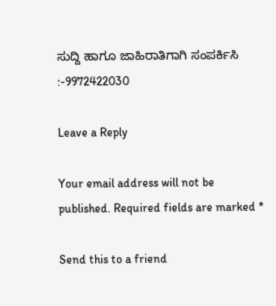ಸುದ್ದಿ ಹಾಗೂ ಜಾಹಿರಾತಿಗಾಗಿ ಸಂಪರ್ಕಿಸಿ :-9972422030

Leave a Reply

Your email address will not be published. Required fields are marked *

Send this to a friend